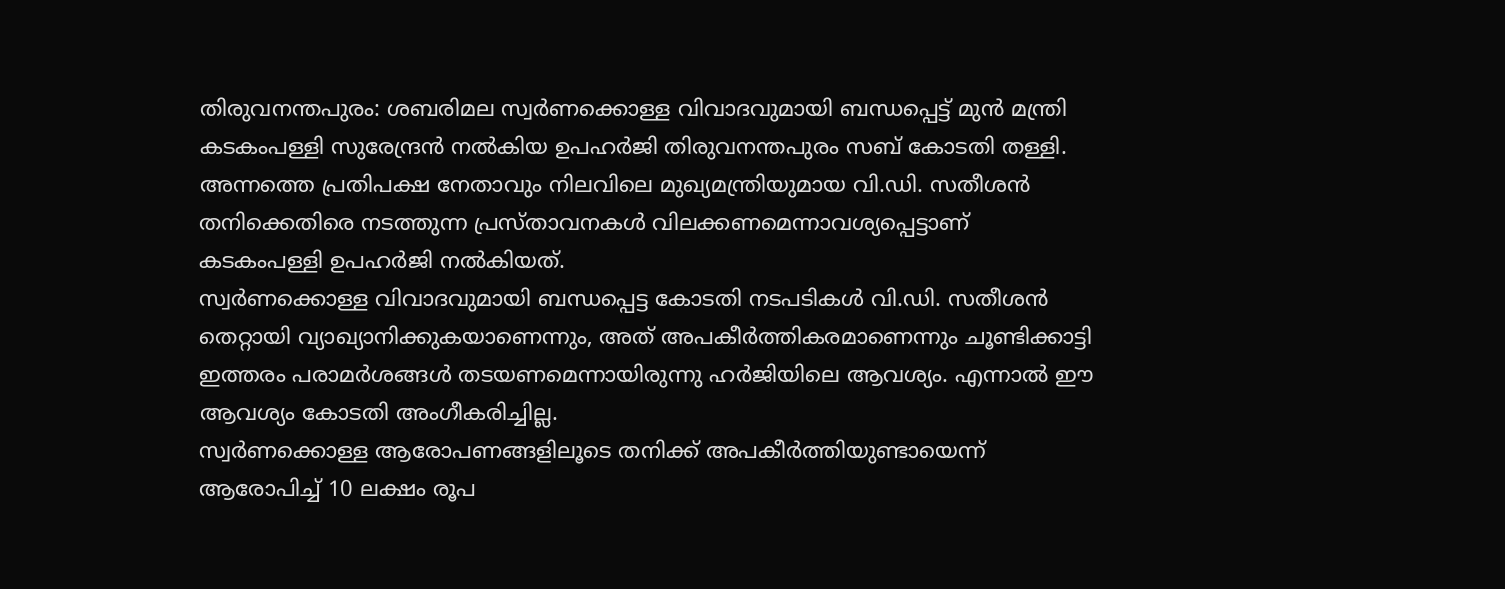തിരുവനന്തപുരം: ശബരിമല സ്വർണക്കൊള്ള വിവാദവുമായി ബന്ധപ്പെട്ട് മുൻ മന്ത്രി കടകംപള്ളി സുരേന്ദ്രൻ നൽകിയ ഉപഹർജി തിരുവനന്തപുരം സബ് കോടതി തള്ളി. അന്നത്തെ പ്രതിപക്ഷ നേതാവും നിലവിലെ മുഖ്യമന്ത്രിയുമായ വി.ഡി. സതീശൻ തനിക്കെതിരെ നടത്തുന്ന പ്രസ്താവനകൾ വിലക്കണമെന്നാവശ്യപ്പെട്ടാണ് കടകംപള്ളി ഉപഹർജി നൽകിയത്.
സ്വർണക്കൊള്ള വിവാദവുമായി ബന്ധപ്പെട്ട കോടതി നടപടികൾ വി.ഡി. സതീശൻ തെറ്റായി വ്യാഖ്യാനിക്കുകയാണെന്നും, അത് അപകീർത്തികരമാണെന്നും ചൂണ്ടിക്കാട്ടി ഇത്തരം പരാമർശങ്ങൾ തടയണമെന്നായിരുന്നു ഹർജിയിലെ ആവശ്യം. എന്നാൽ ഈ ആവശ്യം കോടതി അംഗീകരിച്ചില്ല.
സ്വർണക്കൊള്ള ആരോപണങ്ങളിലൂടെ തനിക്ക് അപകീർത്തിയുണ്ടായെന്ന് ആരോപിച്ച് 10 ലക്ഷം രൂപ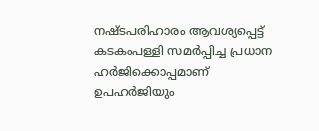നഷ്ടപരിഹാരം ആവശ്യപ്പെട്ട് കടകംപള്ളി സമർപ്പിച്ച പ്രധാന ഹർജിക്കൊപ്പമാണ് ഉപഹർജിയും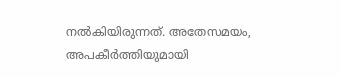നൽകിയിരുന്നത്. അതേസമയം, അപകീർത്തിയുമായി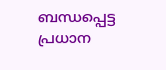ബന്ധപ്പെട്ട പ്രധാന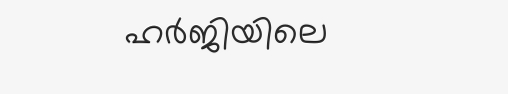ഹർജിയിലെ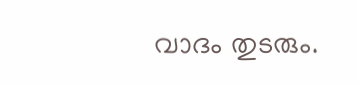വാദം തുടരും.